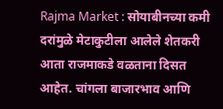Rajma Market : सोयाबीनच्या कमी दरांमुळे मेटाकुटीला आलेले शेतकरी आता राजमाकडे वळताना दिसत आहेत. चांगला बाजारभाव आणि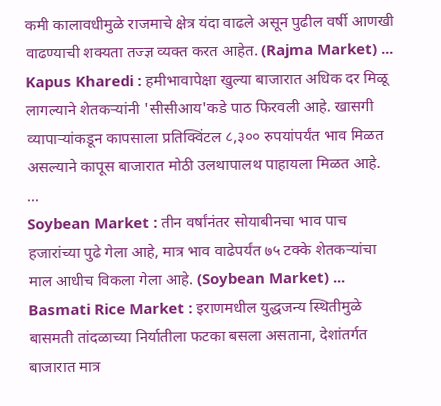कमी कालावधीमुळे राजमाचे क्षेत्र यंदा वाढले असून पुढील वर्षी आणखी वाढण्याची शक्यता तज्ज्ञ व्यक्त करत आहेत. (Rajma Market) ...
Kapus Kharedi : हमीभावापेक्षा खुल्या बाजारात अधिक दर मिळू लागल्याने शेतकऱ्यांनी 'सीसीआय'कडे पाठ फिरवली आहे. खासगी व्यापाऱ्यांकडून कापसाला प्रतिक्विंटल ८,३०० रुपयांपर्यंत भाव मिळत असल्याने कापूस बाजारात मोठी उलथापालथ पाहायला मिळत आहे. ...
Soybean Market : तीन वर्षांनंतर सोयाबीनचा भाव पाच हजारांच्या पुढे गेला आहे, मात्र भाव वाढेपर्यंत ७५ टक्के शेतकऱ्यांचा माल आधीच विकला गेला आहे. (Soybean Market) ...
Basmati Rice Market : इराणमधील युद्धजन्य स्थितीमुळे बासमती तांदळाच्या निर्यातीला फटका बसला असताना, देशांतर्गत बाजारात मात्र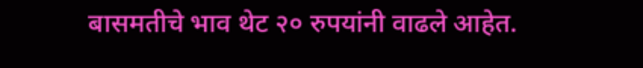बासमतीचे भाव थेट २० रुपयांनी वाढले आहेत.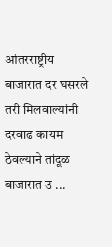आंतरराष्ट्रीय बाजारात दर घसरले तरी मिलवाल्यांनी दरवाढ कायम ठेवल्याने तांदूळ बाजारात उ ...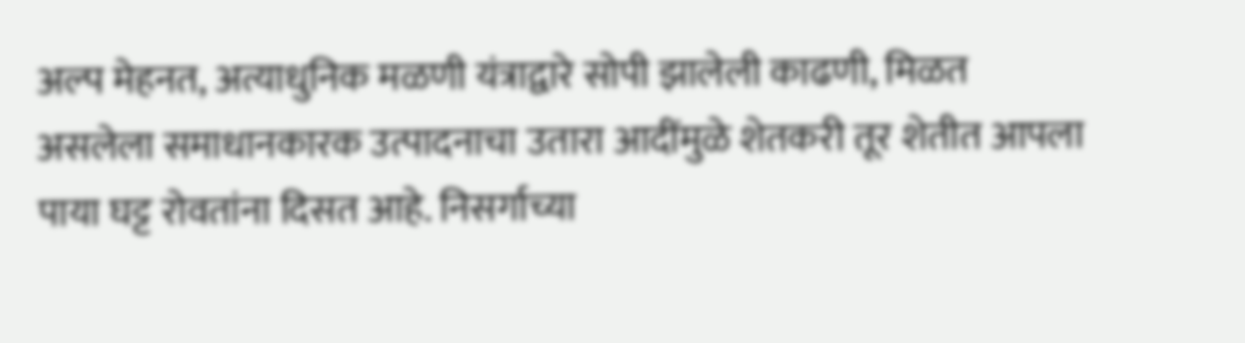अल्प मेहनत, अत्याधुनिक मळणी यंत्राद्वारे सोपी झालेली काढणी, मिळत असलेला समाधानकारक उत्पादनाचा उतारा आदींमुळे शेतकरी तूर शेतीत आपला पाया घट्ट रोवतांना दिसत आहे. निसर्गाच्या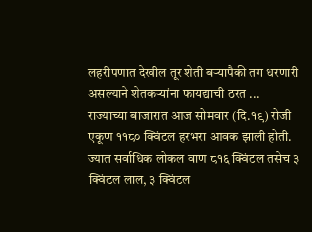लहरीपणात देखील तूर शेती बऱ्यापैकी तग धरणारी असल्याने शेतकऱ्यांना फायद्याची ठरत ...
राज्याच्या बाजारात आज सोमवार (दि.१९) रोजी एकूण ११८० क्विंटल हरभरा आवक झाली होती. ज्यात सर्वाधिक लोकल वाण ८१६ क्विंटल तसेच ३ क्विंटल लाल, ३ क्विंटल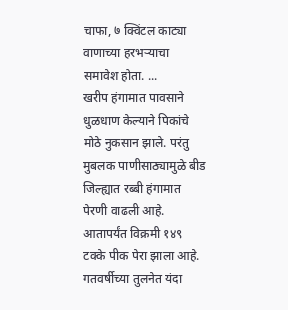चाफा, ७ क्विंटल काट्या वाणाच्या हरभऱ्याचा समावेश होता. ...
खरीप हंगामात पावसाने धुळधाण केल्याने पिकांचे मोठे नुकसान झाले. परंतु मुबलक पाणीसाठ्यामुळे बीड जिल्ह्यात रब्बी हंगामात पेरणी वाढली आहे. आतापर्यंत विक्रमी १४९ टक्के पीक पेरा झाला आहे. गतवर्षीच्या तुलनेत यंदा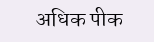अधिक पीक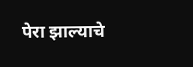पेरा झाल्याचे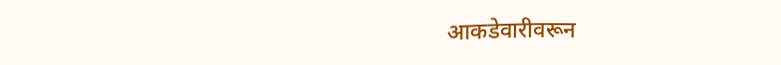आकडेवारीवरून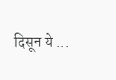दिसून ये ...